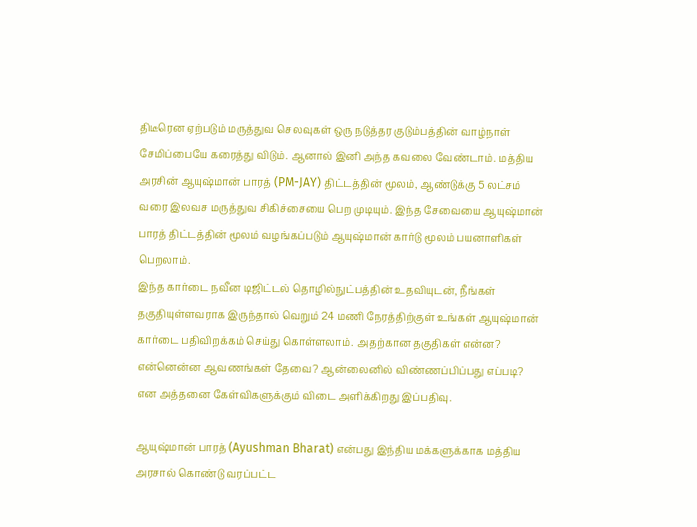திடீரென ஏற்படும் மருத்துவ செலவுகள் ஒரு நடுத்தர குடும்பத்தின் வாழ்நாள் சேமிப்பையே கரைத்து விடும். ஆனால் இனி அந்த கவலை வேண்டாம். மத்திய அரசின் ஆயுஷ்மான் பாரத் (PM-JAY) திட்டத்தின் மூலம், ஆண்டுக்கு 5 லட்சம் வரை இலவச மருத்துவ சிகிச்சையை பெற முடியும். இந்த சேவையை ஆயுஷ்மான் பாரத் திட்டத்தின் மூலம் வழங்கப்படும் ஆயுஷ்மான் கார்டு மூலம் பயனாளிகள் பெறலாம்.
இந்த கார்டை நவீன டிஜிட்டல் தொழில்நுட்பத்தின் உதவியுடன், நீங்கள் தகுதியுள்ளவராக இருந்தால் வெறும் 24 மணி நேரத்திற்குள் உங்கள் ஆயுஷ்மான் கார்டை பதிவிறக்கம் செய்து கொள்ளலாம். அதற்கான தகுதிகள் என்ன? என்னென்ன ஆவணங்கள் தேவை? ஆன்லைனில் விண்ணப்பிப்பது எப்படி? என அத்தனை கேள்விகளுக்கும் விடை அளிக்கிறது இப்பதிவு.

ஆயுஷ்மான் பாரத் (Ayushman Bharat) என்பது இந்திய மக்களுக்காக மத்திய அரசால் கொண்டு வரப்பட்ட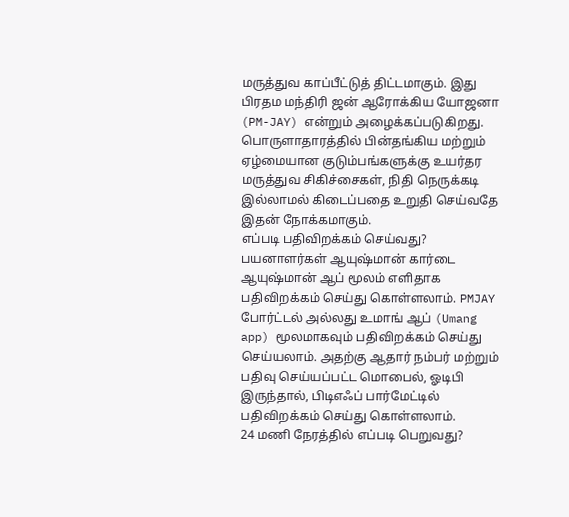மருத்துவ காப்பீட்டுத் திட்டமாகும். இது பிரதம மந்திரி ஜன் ஆரோக்கிய யோஜனா (PM-JAY) என்றும் அழைக்கப்படுகிறது. பொருளாதாரத்தில் பின்தங்கிய மற்றும் ஏழ்மையான குடும்பங்களுக்கு உயர்தர மருத்துவ சிகிச்சைகள், நிதி நெருக்கடி இல்லாமல் கிடைப்பதை உறுதி செய்வதே இதன் நோக்கமாகும்.
எப்படி பதிவிறக்கம் செய்வது?
பயனாளர்கள் ஆயுஷ்மான் கார்டை ஆயுஷ்மான் ஆப் மூலம் எளிதாக பதிவிறக்கம் செய்து கொள்ளலாம். PMJAY போர்ட்டல் அல்லது உமாங் ஆப் (Umang app) மூலமாகவும் பதிவிறக்கம் செய்து செய்யலாம். அதற்கு ஆதார் நம்பர் மற்றும் பதிவு செய்யப்பட்ட மொபைல், ஓடிபி இருந்தால், பிடிஎஃப் பார்மேட்டில் பதிவிறக்கம் செய்து கொள்ளலாம்.
24 மணி நேரத்தில் எப்படி பெறுவது?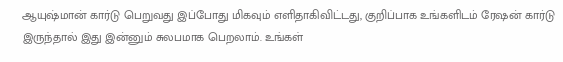ஆயுஷ்மான் கார்டு பெறுவது இப்போது மிகவும் எளிதாகிவிட்டது, குறிப்பாக உங்களிடம் ரேஷன் கார்டு இருந்தால் இது இன்னும் சுலபமாக பெறலாம். உங்கள்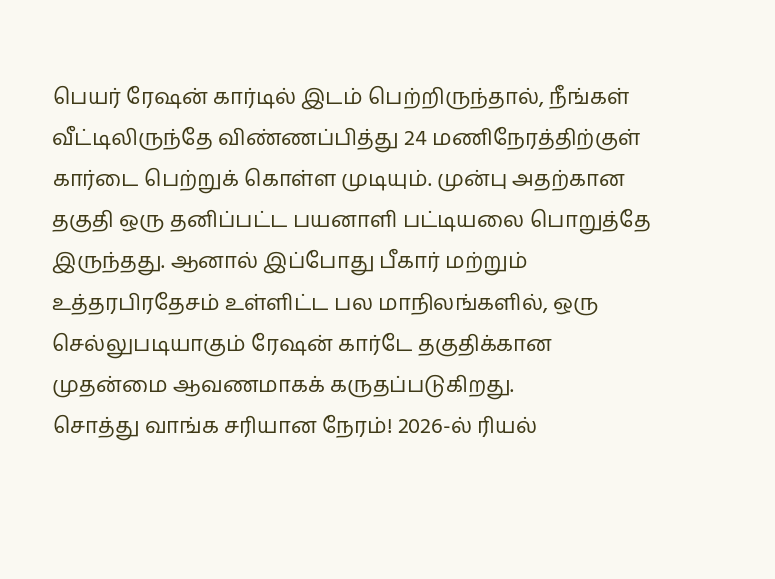பெயர் ரேஷன் கார்டில் இடம் பெற்றிருந்தால், நீங்கள் வீட்டிலிருந்தே விண்ணப்பித்து 24 மணிநேரத்திற்குள் கார்டை பெற்றுக் கொள்ள முடியும். முன்பு அதற்கான தகுதி ஒரு தனிப்பட்ட பயனாளி பட்டியலை பொறுத்தே இருந்தது. ஆனால் இப்போது பீகார் மற்றும் உத்தரபிரதேசம் உள்ளிட்ட பல மாநிலங்களில், ஒரு செல்லுபடியாகும் ரேஷன் கார்டே தகுதிக்கான முதன்மை ஆவணமாகக் கருதப்படுகிறது.
சொத்து வாங்க சரியான நேரம்! 2026-ல் ரியல்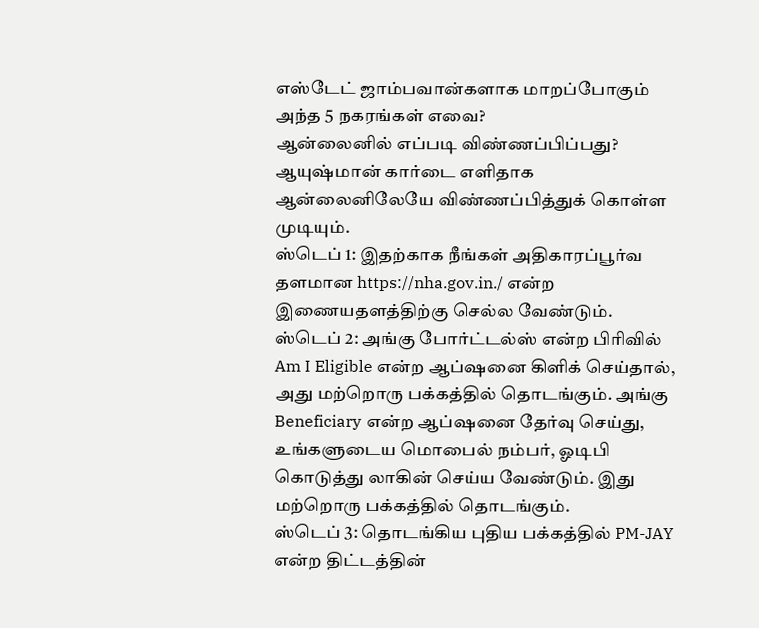எஸ்டேட் ஜாம்பவான்களாக மாறப்போகும் அந்த 5 நகரங்கள் எவை?
ஆன்லைனில் எப்படி விண்ணப்பிப்பது?
ஆயுஷ்மான் கார்டை எளிதாக ஆன்லைனிலேயே விண்ணப்பித்துக் கொள்ள முடியும்.
ஸ்டெப் 1: இதற்காக நீங்கள் அதிகாரப்பூர்வ தளமான https://nha.gov.in./ என்ற இணையதளத்திற்கு செல்ல வேண்டும்.
ஸ்டெப் 2: அங்கு போர்ட்டல்ஸ் என்ற பிரிவில் Am I Eligible என்ற ஆப்ஷனை கிளிக் செய்தால், அது மற்றொரு பக்கத்தில் தொடங்கும். அங்கு Beneficiary என்ற ஆப்ஷனை தேர்வு செய்து, உங்களுடைய மொபைல் நம்பர், ஓடிபி கொடுத்து லாகின் செய்ய வேண்டும். இது மற்றொரு பக்கத்தில் தொடங்கும்.
ஸ்டெப் 3: தொடங்கிய புதிய பக்கத்தில் PM-JAY என்ற திட்டத்தின்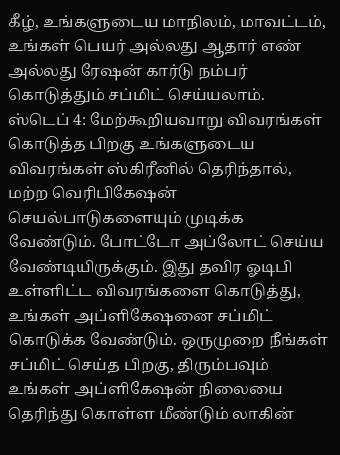கீழ், உங்களுடைய மாநிலம், மாவட்டம், உங்கள் பெயர் அல்லது ஆதார் எண் அல்லது ரேஷன் கார்டு நம்பர் கொடுத்தும் சப்மிட் செய்யலாம்.
ஸ்டெப் 4: மேற்கூறியவாறு விவரங்கள் கொடுத்த பிறகு உங்களுடைய விவரங்கள் ஸ்கிரீனில் தெரிந்தால், மற்ற வெரிபிகேஷன் செயல்பாடுகளையும் முடிக்க வேண்டும். போட்டோ அப்லோட் செய்ய வேண்டியிருக்கும். இது தவிர ஓடிபி உள்ளிட்ட விவரங்களை கொடுத்து, உங்கள் அப்ளிகேஷனை சப்மிட் கொடுக்க வேண்டும். ஒருமுறை நீங்கள் சப்மிட் செய்த பிறகு, திரும்பவும் உங்கள் அப்ளிகேஷன் நிலையை தெரிந்து கொள்ள மீண்டும் லாகின்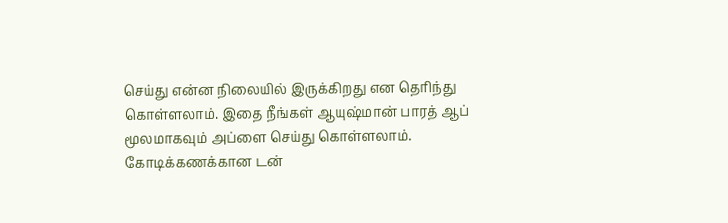செய்து என்ன நிலையில் இருக்கிறது என தெரிந்து கொள்ளலாம். இதை நீங்கள் ஆயுஷ்மான் பாரத் ஆப் மூலமாகவும் அப்ளை செய்து கொள்ளலாம்.
கோடிக்கணக்கான டன்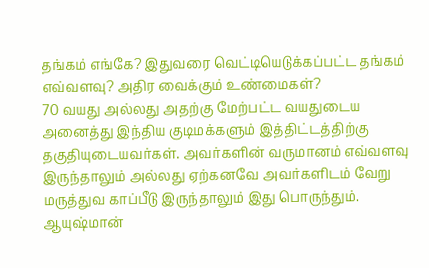தங்கம் எங்கே? இதுவரை வெட்டியெடுக்கப்பட்ட தங்கம் எவ்வளவு? அதிர வைக்கும் உண்மைகள்?
70 வயது அல்லது அதற்கு மேற்பட்ட வயதுடைய அனைத்து இந்திய குடிமக்களும் இத்திட்டத்திற்கு தகுதியுடையவர்கள். அவர்களின் வருமானம் எவ்வளவு இருந்தாலும் அல்லது ஏற்கனவே அவர்களிடம் வேறு மருத்துவ காப்பீடு இருந்தாலும் இது பொருந்தும். ஆயுஷ்மான்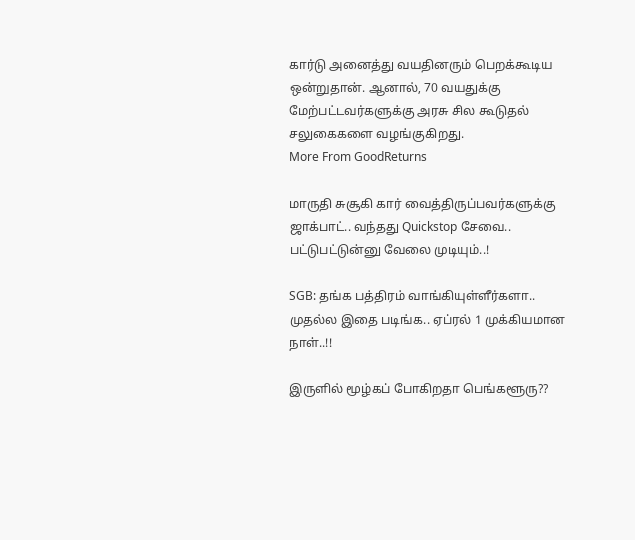கார்டு அனைத்து வயதினரும் பெறக்கூடிய ஒன்றுதான். ஆனால், 70 வயதுக்கு மேற்பட்டவர்களுக்கு அரசு சில கூடுதல் சலுகைகளை வழங்குகிறது.
More From GoodReturns

மாருதி சுசூகி கார் வைத்திருப்பவர்களுக்கு ஜாக்பாட்.. வந்தது Quickstop சேவை.. பட்டுபட்டுன்னு வேலை முடியும்..!

SGB: தங்க பத்திரம் வாங்கியுள்ளீர்களா.. முதல்ல இதை படிங்க.. ஏப்ரல் 1 முக்கியமான நாள்..!!

இருளில் மூழ்கப் போகிறதா பெங்களூரு??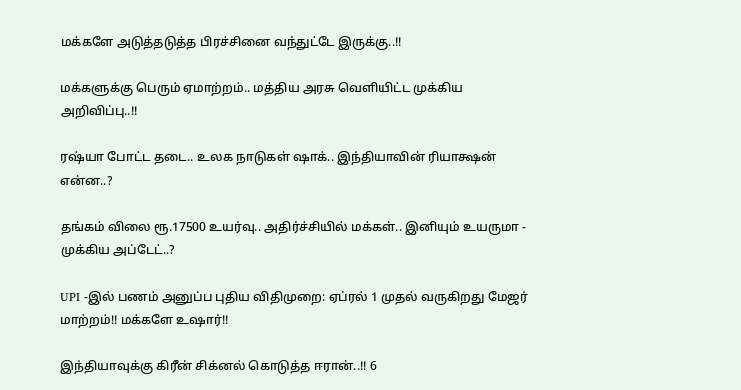மக்களே அடுத்தடுத்த பிரச்சினை வந்துட்டே இருக்கு..!!

மக்களுக்கு பெரும் ஏமாற்றம்.. மத்திய அரசு வெளியிட்ட முக்கிய அறிவிப்பு..!!

ரஷ்யா போட்ட தடை.. உலக நாடுகள் ஷாக்.. இந்தியாவின் ரியாக்ஷன் என்ன..?

தங்கம் விலை ரூ.17500 உயர்வு.. அதிர்ச்சியில் மக்கள்.. இனியும் உயருமா - முக்கிய அப்டேட்..?

UPI -இல் பணம் அனுப்ப புதிய விதிமுறை: ஏப்ரல் 1 முதல் வருகிறது மேஜர் மாற்றம்!! மக்களே உஷார்!!

இந்தியாவுக்கு கிரீன் சிக்னல் கொடுத்த ஈரான்..!! 6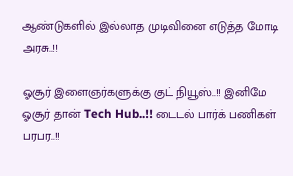ஆண்டுகளில் இல்லாத முடிவினை எடுத்த மோடி அரசு..!!

ஓசூர் இளைஞர்களுக்கு குட் நியூஸ்..!! இனிமே ஓசூர் தான் Tech Hub..!! டைடல் பார்க் பணிகள் பரபர..!!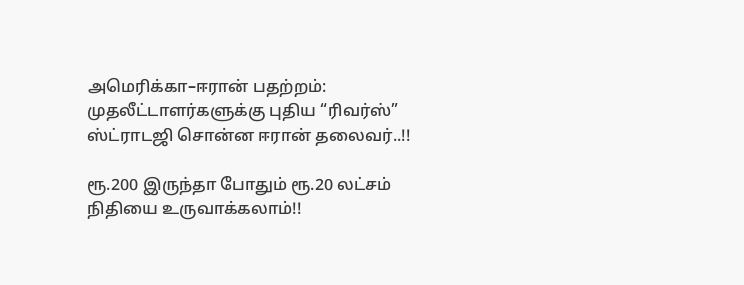அமெரிக்கா–ஈரான் பதற்றம்: முதலீட்டாளர்களுக்கு புதிய “ரிவர்ஸ்” ஸ்ட்ராடஜி சொன்ன ஈரான் தலைவர்..!!

ரூ.200 இருந்தா போதும் ரூ.20 லட்சம் நிதியை உருவாக்கலாம்!!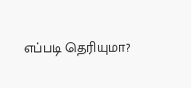எப்படி தெரியுமா?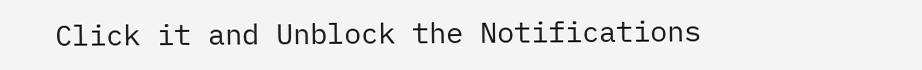Click it and Unblock the Notifications